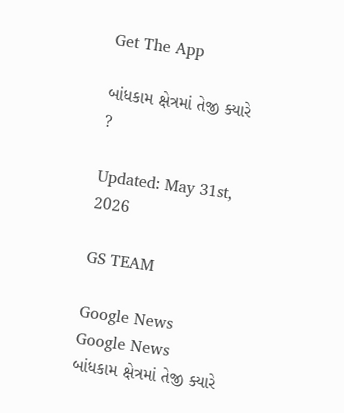Get The App

બાંધકામ ક્ષેત્રમાં તેજી ક્યારે ?

Updated: May 31st, 2026

GS TEAM

Google News
Google News
બાંધકામ ક્ષેત્રમાં તેજી ક્યારે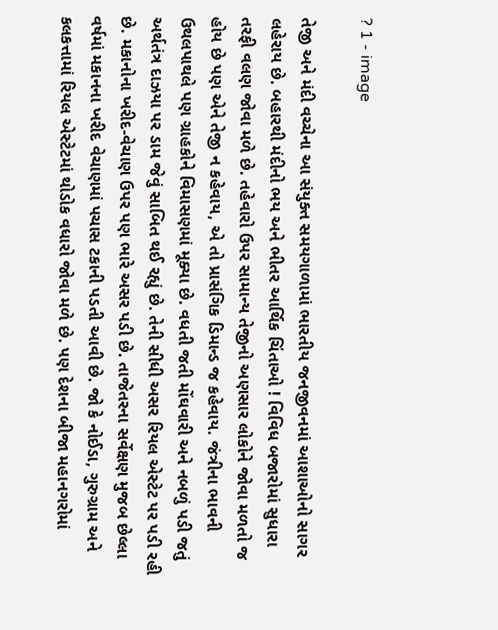? 1 - image

તેજી અને મંદી વચ્ચેના આ સંયુક્ત સમયગાળામાં ભારતીય જનજીવનમાં આશાઓનો સાગર લહેરાય છે. બહારથી મંદીનો ભય અને ભીતર આર્થિક ચિંતાઓ ! વિવિધ બજારોમાં સુધારા તરફી વલણ જોવા મળે છે. તહેવારો ઉપર સામાન્ય તેજીનો અણસાર લોકોને જોવા મળતો જ હોય છે પણ એને તેજી ન કહેવાય, એ તો પ્રાસંગિક ડિમાન્ડ જ કહેવાય. જંત્રીના ભાવની ઉથલપાથલે પણ ગ્રાહકોને વિમાસણમાં મૂક્યા છે. વધતી જતી મોંઘવારી અને નબળું પડી જતું અર્થતંત્ર દાઝયા પર ડામ જેવું સાબિત થઈ રહ્યું છે. તેની સીધી અસર રિયલ એસ્ટેટ પર પડી રહી છે. મકાનોના ખરીદ-વેચાણ ઉપર પણ ભારે અસર પડી છે. તાજેતરના સર્વેક્ષણ મુજબ છેલ્લા વર્ષમાં મકાનના ખરીદ વેચાણમાં પચાસ ટકાની પડતી આવી છે. જો કે નોઈડા, ગુરુગ્રામ અને કલકત્તામાં રિયલ એસ્ટેટમાં થોડોક વધારો જોવા મળે છે. પણ દેશના બીજા મહાનગરોમાં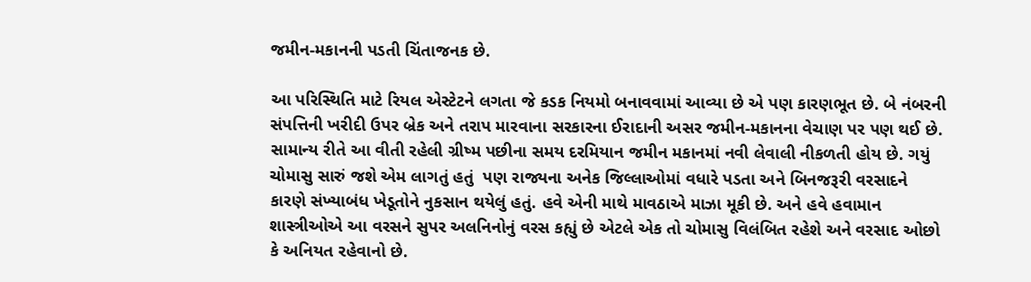જમીન-મકાનની પડતી ચિંતાજનક છે.

આ પરિસ્થિતિ માટે રિયલ એસ્ટેટને લગતા જે કડક નિયમો બનાવવામાં આવ્યા છે એ પણ કારણભૂત છે. બે નંબરની સંપત્તિની ખરીદી ઉપર બ્રેક અને તરાપ મારવાના સરકારના ઈરાદાની અસર જમીન-મકાનના વેચાણ પર પણ થઈ છે. સામાન્ય રીતે આ વીતી રહેલી ગ્રીષ્મ પછીના સમય દરમિયાન જમીન મકાનમાં નવી લેવાલી નીકળતી હોય છે. ગયું ચોમાસુ સારું જશે એમ લાગતું હતું  પણ રાજ્યના અનેક જિલ્લાઓમાં વધારે પડતા અને બિનજરૂરી વરસાદને કારણે સંખ્યાબંધ ખેડૂતોને નુકસાન થયેલું હતું. હવે એની માથે માવઠાએ માઝા મૂકી છે. અને હવે હવામાન શાસ્ત્રીઓએ આ વરસને સુપર અલનિનોનું વરસ કહ્યું છે એટલે એક તો ચોમાસુ વિલંબિત રહેશે અને વરસાદ ઓછો કે અનિયત રહેવાનો છે.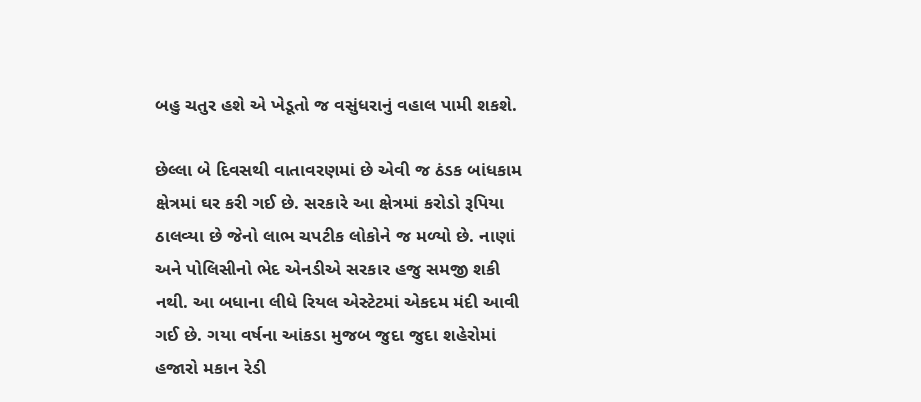બહુ ચતુર હશે એ ખેડૂતો જ વસુંધરાનું વહાલ પામી શકશે.

છેલ્લા બે દિવસથી વાતાવરણમાં છે એવી જ ઠંડક બાંધકામ ક્ષેત્રમાં ઘર કરી ગઈ છે. સરકારે આ ક્ષેત્રમાં કરોડો રૂપિયા ઠાલવ્યા છે જેનો લાભ ચપટીક લોકોને જ મળ્યો છે. નાણાં અને પોલિસીનો ભેદ એનડીએ સરકાર હજુ સમજી શકી નથી. આ બધાના લીધે રિયલ એસ્ટેટમાં એકદમ મંદી આવી ગઈ છે. ગયા વર્ષના આંકડા મુજબ જુદા જુદા શહેરોમાં હજારો મકાન રેડી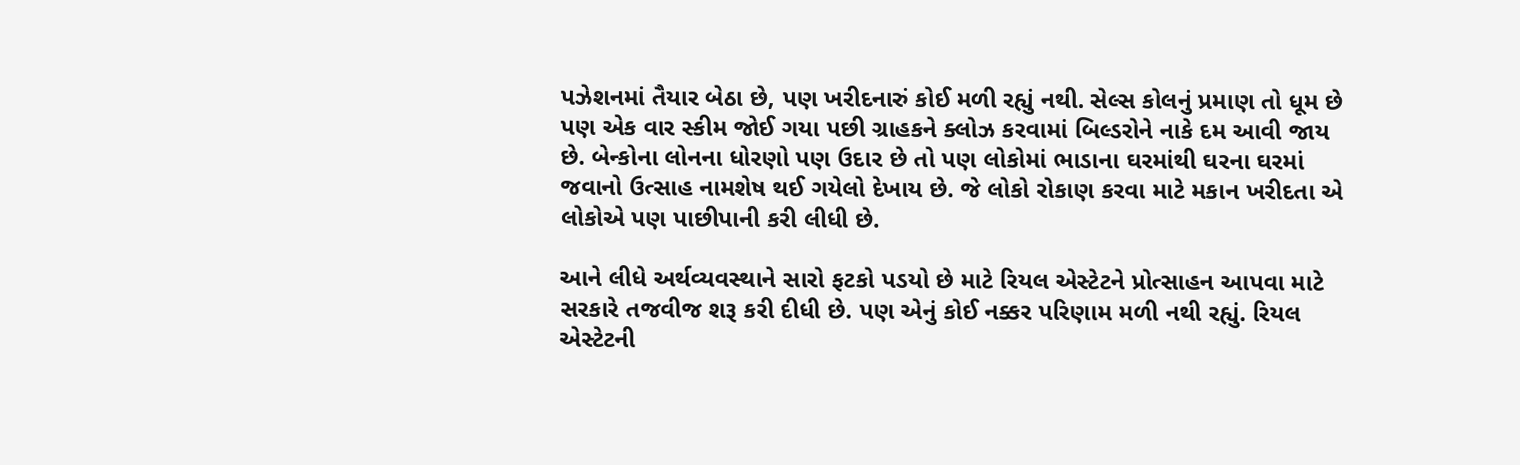પઝેશનમાં તૈયાર બેઠા છે, પણ ખરીદનારું કોઈ મળી રહ્યું નથી. સેલ્સ કોલનું પ્રમાણ તો ધૂમ છે પણ એક વાર સ્કીમ જોઈ ગયા પછી ગ્રાહકને ક્લોઝ કરવામાં બિલ્ડરોને નાકે દમ આવી જાય છે. બેન્કોના લોનના ધોરણો પણ ઉદાર છે તો પણ લોકોમાં ભાડાના ઘરમાંથી ઘરના ઘરમાં જવાનો ઉત્સાહ નામશેષ થઈ ગયેલો દેખાય છે. જે લોકો રોકાણ કરવા માટે મકાન ખરીદતા એ લોકોએ પણ પાછીપાની કરી લીધી છે.

આને લીધે અર્થવ્યવસ્થાને સારો ફટકો પડયો છે માટે રિયલ એસ્ટેટને પ્રોત્સાહન આપવા માટે સરકારે તજવીજ શરૂ કરી દીધી છે. પણ એનું કોઈ નક્કર પરિણામ મળી નથી રહ્યું. રિયલ એસ્ટેટની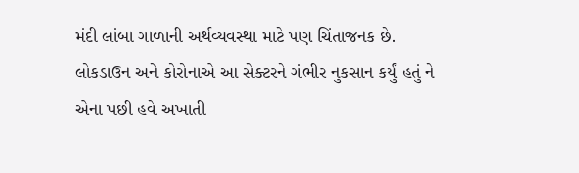મંદી લાંબા ગાળાની અર્થવ્યવસ્થા માટે પણ ચિંતાજનક છે. લોકડાઉન અને કોરોનાએ આ સેક્ટરને ગંભીર નુકસાન કર્યું હતું ને એના પછી હવે અખાતી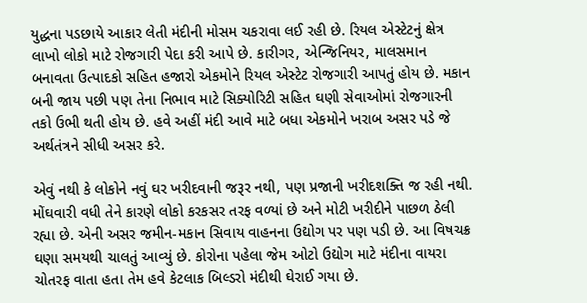યુદ્ધના પડછાયે આકાર લેતી મંદીની મોસમ ચકરાવા લઈ રહી છે. રિયલ એસ્ટેટનું ક્ષેત્ર લાખો લોકો માટે રોજગારી પેદા કરી આપે છે. કારીગર, એન્જિનિયર, માલસમાન બનાવતા ઉત્પાદકો સહિત હજારો એકમોને રિયલ એસ્ટેટ રોજગારી આપતું હોય છે. મકાન બની જાય પછી પણ તેના નિભાવ માટે સિક્યોરિટી સહિત ઘણી સેવાઓમાં રોજગારની તકો ઉભી થતી હોય છે. હવે અહીં મંદી આવે માટે બધા એકમોને ખરાબ અસર પડે જે અર્થતંત્રને સીધી અસર કરે.

એવું નથી કે લોકોને નવું ઘર ખરીદવાની જરૂર નથી, પણ પ્રજાની ખરીદશક્તિ જ રહી નથી. મોંઘવારી વધી તેને કારણે લોકો કરકસર તરફ વળ્યાં છે અને મોટી ખરીદીને પાછળ ઠેલી રહ્યા છે. એની અસર જમીન-મકાન સિવાય વાહનના ઉદ્યોગ પર પણ પડી છે. આ વિષચક્ર ઘણા સમયથી ચાલતું આવ્યું છે. કોરોના પહેલા જેમ ઓટો ઉદ્યોગ માટે મંદીના વાયરા ચોતરફ વાતા હતા તેમ હવે કેટલાક બિલ્ડરો મંદીથી ઘેરાઈ ગયા છે.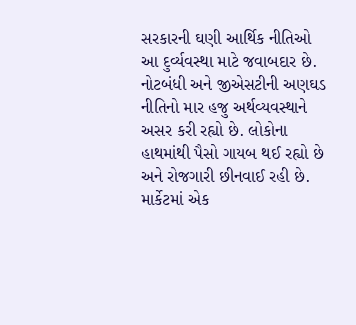સરકારની ઘણી આર્થિક નીતિઓ આ દુર્વ્યવસ્થા માટે જવાબદાર છે. નોટબંધી અને જીએસટીની અણઘડ નીતિનો માર હજુ અર્થવ્યવસ્થાને અસર કરી રહ્યો છે. લોકોના હાથમાંથી પૈસો ગાયબ થઈ રહ્યો છે અને રોજગારી છીનવાઈ રહી છે. માર્કેટમાં એક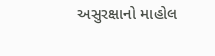અસુરક્ષાનો માહોલ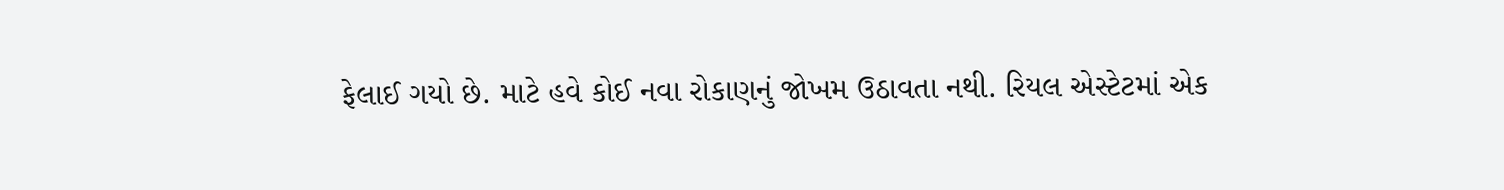ફેલાઈ ગયો છે. માટે હવે કોઈ નવા રોકાણનું જોખમ ઉઠાવતા નથી. રિયલ એસ્ટેટમાં એક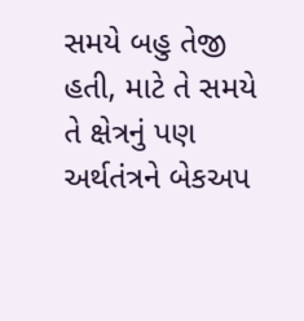સમયે બહુ તેજી હતી, માટે તે સમયે તે ક્ષેત્રનું પણ અર્થતંત્રને બેકઅપ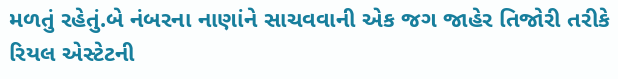મળતું રહેતું.બે નંબરના નાણાંને સાચવવાની એક જગ જાહેર તિજોરી તરીકે રિયલ એસ્ટેટની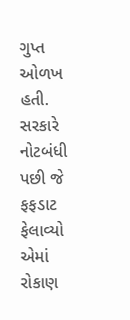ગુપ્ત ઓળખ હતી. સરકારે નોટબંધી પછી જે ફફડાટ ફેલાવ્યો એમાં રોકાણ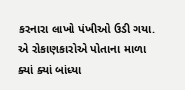કરનારા લાખો પંખીઓ ઉડી ગયા. એ રોકાણકારોએ પોતાના માળા ક્યાં ક્યાં બાંધ્યા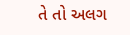તે તો અલગ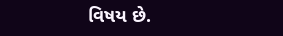વિષય છે.